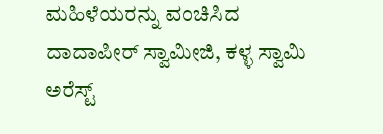ಮಹಿಳೆಯರನ್ನು ವಂಚಿಸಿದ ದಾದಾಪೀರ್ ಸ್ವಾಮೀಜಿ, ಕಳ್ಳ ಸ್ವಾಮಿ ಅರೆಸ್ಟ್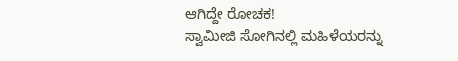ಆಗಿದ್ದೇ ರೋಚಕ!
ಸ್ವಾಮೀಜಿ ಸೋಗಿನಲ್ಲಿ ಮಹಿಳೆಯರನ್ನು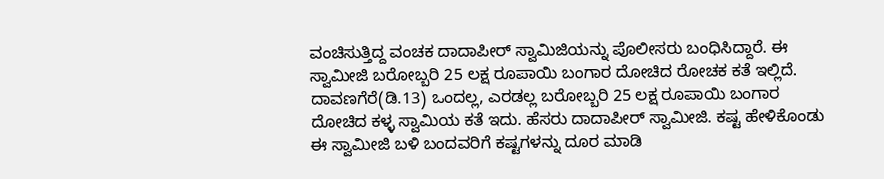ವಂಚಿಸುತ್ತಿದ್ದ ವಂಚಕ ದಾದಾಪೀರ್ ಸ್ವಾಮಿಜಿಯನ್ನು ಪೊಲೀಸರು ಬಂಧಿಸಿದ್ದಾರೆ. ಈ ಸ್ವಾಮೀಜಿ ಬರೋಬ್ಬರಿ 25 ಲಕ್ಷ ರೂಪಾಯಿ ಬಂಗಾರ ದೋಚಿದ ರೋಚಕ ಕತೆ ಇಲ್ಲಿದೆ.
ದಾವಣಗೆರೆ(ಡಿ.13) ಒಂದಲ್ಲ, ಎರಡಲ್ಲ ಬರೋಬ್ಬರಿ 25 ಲಕ್ಷ ರೂಪಾಯಿ ಬಂಗಾರ ದೋಚಿದ ಕಳ್ಳ ಸ್ವಾಮಿಯ ಕತೆ ಇದು. ಹೆಸರು ದಾದಾಪೀರ್ ಸ್ವಾಮೀಜಿ. ಕಷ್ಟ ಹೇಳಿಕೊಂಡು ಈ ಸ್ವಾಮೀಜಿ ಬಳಿ ಬಂದವರಿಗೆ ಕಷ್ಟಗಳನ್ನು ದೂರ ಮಾಡಿ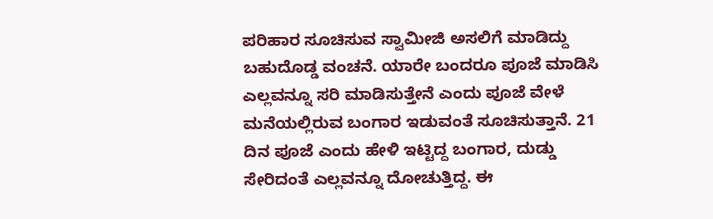ಪರಿಹಾರ ಸೂಚಿಸುವ ಸ್ವಾಮೀಜಿ ಅಸಲಿಗೆ ಮಾಡಿದ್ದು ಬಹುದೊಡ್ಡ ವಂಚನೆ. ಯಾರೇ ಬಂದರೂ ಪೂಜೆ ಮಾಡಿಸಿ ಎಲ್ಲವನ್ನೂ ಸರಿ ಮಾಡಿಸುತ್ತೇನೆ ಎಂದು ಪೂಜೆ ವೇಳೆ ಮನೆಯಲ್ಲಿರುವ ಬಂಗಾರ ಇಡುವಂತೆ ಸೂಚಿಸುತ್ತಾನೆ. 21 ದಿನ ಪೂಜೆ ಎಂದು ಹೇಳಿ ಇಟ್ಟಿದ್ದ ಬಂಗಾರ, ದುಡ್ಡು ಸೇರಿದಂತೆ ಎಲ್ಲವನ್ನೂ ದೋಚುತ್ತಿದ್ದ. ಈ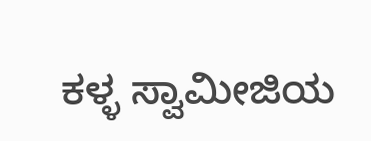ಕಳ್ಳ ಸ್ವಾಮೀಜಿಯ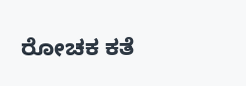ರೋಚಕ ಕತೆ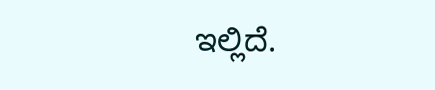ಇಲ್ಲಿದೆ.